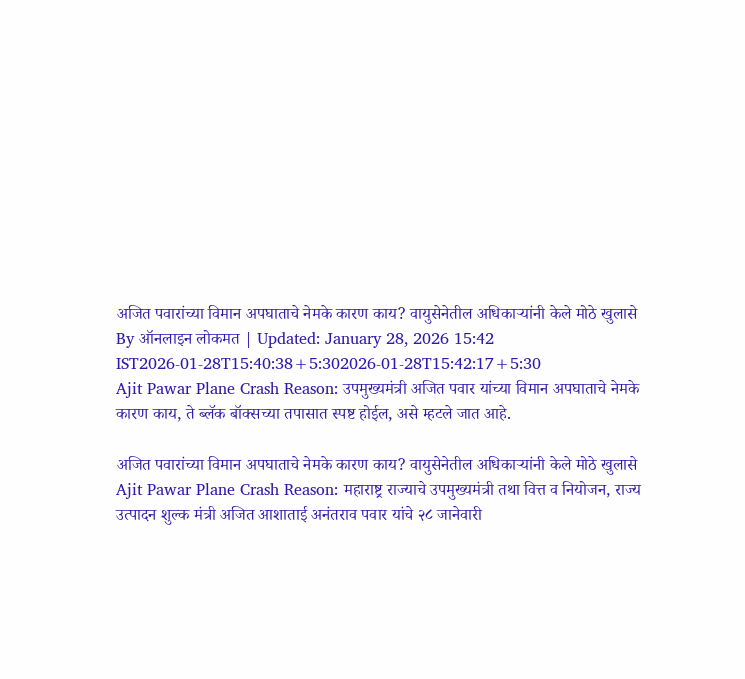अजित पवारांच्या विमान अपघाताचे नेमके कारण काय? वायुसेनेतील अधिकाऱ्यांनी केले मोठे खुलासे
By ऑनलाइन लोकमत | Updated: January 28, 2026 15:42 IST2026-01-28T15:40:38+5:302026-01-28T15:42:17+5:30
Ajit Pawar Plane Crash Reason: उपमुख्यमंत्री अजित पवार यांच्या विमान अपघाताचे नेमके कारण काय, ते ब्लॅक बॉक्सच्या तपासात स्पष्ट होईल, असे म्हटले जात आहे.

अजित पवारांच्या विमान अपघाताचे नेमके कारण काय? वायुसेनेतील अधिकाऱ्यांनी केले मोठे खुलासे
Ajit Pawar Plane Crash Reason: महाराष्ट्र राज्याचे उपमुख्यमंत्री तथा वित्त व नियोजन, राज्य उत्पादन शुल्क मंत्री अजित आशाताई अनंतराव पवार यांचे २८ जानेवारी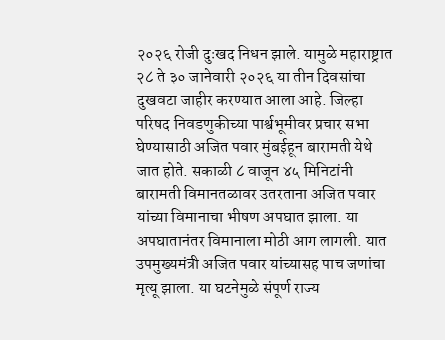२०२६ रोजी दुःखद निधन झाले. यामुळे महाराष्ट्रात २८ ते ३० जानेवारी २०२६ या तीन दिवसांचा दुखवटा जाहीर करण्यात आला आहे. जिल्हा परिषद निवडणुकीच्या पार्श्वभूमीवर प्रचार सभा घेण्यासाठी अजित पवार मुंबईहून बारामती येथे जात होते. सकाळी ८ वाजून ४५ मिनिटांनी बारामती विमानतळावर उतरताना अजित पवार यांच्या विमानाचा भीषण अपघात झाला. या अपघातानंतर विमानाला मोठी आग लागली. यात उपमुख्यमंत्री अजित पवार यांच्यासह पाच जणांचा मृत्यू झाला. या घटनेमुळे संपूर्ण राज्य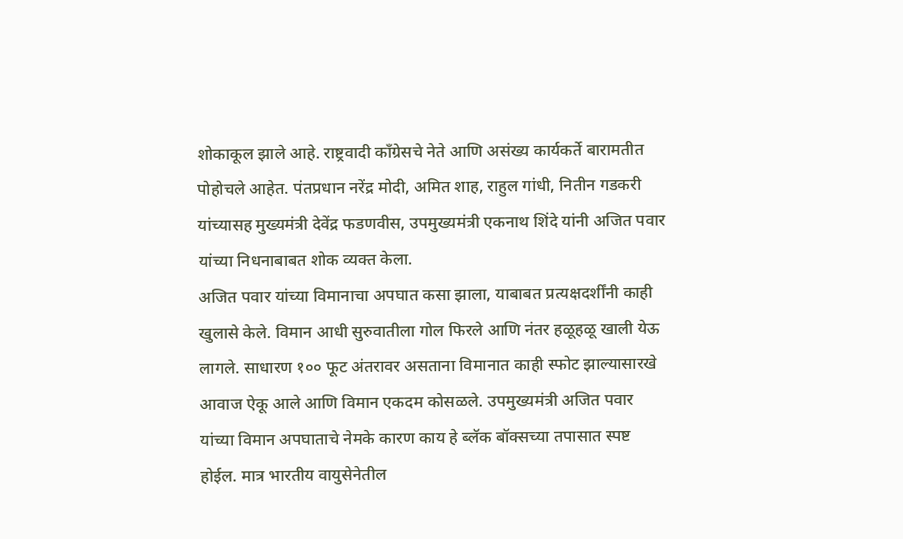शोकाकूल झाले आहे. राष्ट्रवादी काँग्रेसचे नेते आणि असंख्य कार्यकर्ते बारामतीत पोहोचले आहेत. पंतप्रधान नरेंद्र मोदी, अमित शाह, राहुल गांधी, नितीन गडकरी यांच्यासह मुख्यमंत्री देवेंद्र फडणवीस, उपमुख्यमंत्री एकनाथ शिंदे यांनी अजित पवार यांच्या निधनाबाबत शोक व्यक्त केला.
अजित पवार यांच्या विमानाचा अपघात कसा झाला, याबाबत प्रत्यक्षदर्शींनी काही खुलासे केले. विमान आधी सुरुवातीला गोल फिरले आणि नंतर हळूहळू खाली येऊ लागले. साधारण १०० फूट अंतरावर असताना विमानात काही स्फोट झाल्यासारखे आवाज ऐकू आले आणि विमान एकदम कोसळले. उपमुख्यमंत्री अजित पवार यांच्या विमान अपघाताचे नेमके कारण काय हे ब्लॅक बॉक्सच्या तपासात स्पष्ट होईल. मात्र भारतीय वायुसेनेतील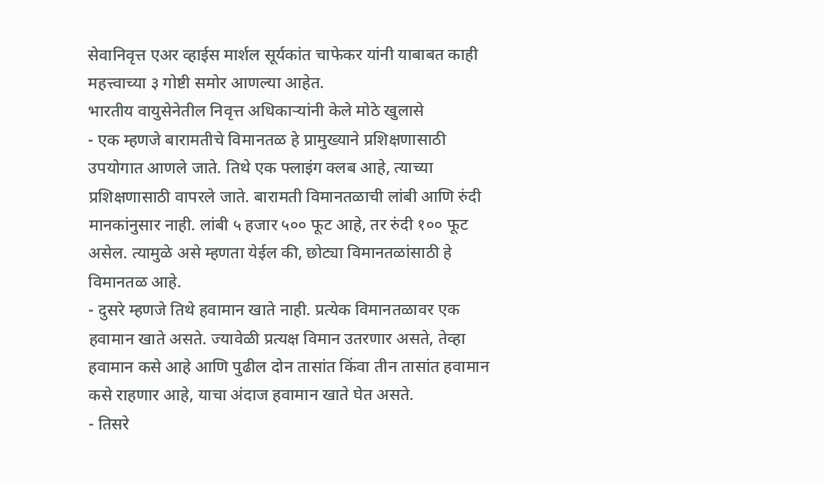सेवानिवृत्त एअर व्हाईस मार्शल सूर्यकांत चाफेकर यांनी याबाबत काही महत्त्वाच्या ३ गोष्टी समोर आणल्या आहेत.
भारतीय वायुसेनेतील निवृत्त अधिकाऱ्यांनी केले मोठे खुलासे
- एक म्हणजे बारामतीचे विमानतळ हे प्रामुख्याने प्रशिक्षणासाठी उपयोगात आणले जाते. तिथे एक फ्लाइंग क्लब आहे, त्याच्या प्रशिक्षणासाठी वापरले जाते. बारामती विमानतळाची लांबी आणि रुंदी मानकांनुसार नाही. लांबी ५ हजार ५०० फूट आहे, तर रुंदी १०० फूट असेल. त्यामुळे असे म्हणता येईल की, छोट्या विमानतळांसाठी हे विमानतळ आहे.
- दुसरे म्हणजे तिथे हवामान खाते नाही. प्रत्येक विमानतळावर एक हवामान खाते असते. ज्यावेळी प्रत्यक्ष विमान उतरणार असते, तेव्हा हवामान कसे आहे आणि पुढील दोन तासांत किंवा तीन तासांत हवामान कसे राहणार आहे, याचा अंदाज हवामान खाते घेत असते.
- तिसरे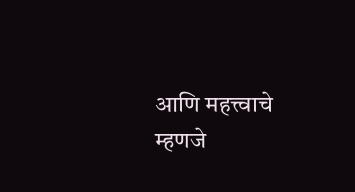आणि महत्त्वाचे म्हणजे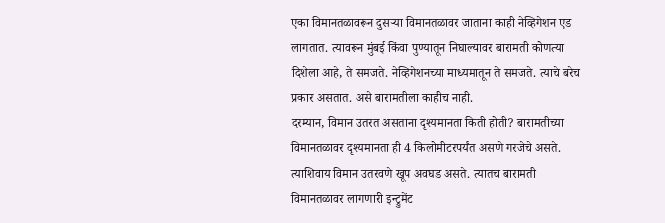एका विमानतळावरून दुसऱ्या विमानतळावर जाताना काही नेव्हिगेशन एड लागतात. त्यावरून मुंबई किंवा पुण्यातून निघाल्यावर बारामती कोणत्या दिशेला आहे, ते समजते. नेव्हिगेशनच्या माध्यमातून ते समजते. त्याचे बरेच प्रकार असतात. असे बारामतीला काहीच नाही.
दरम्यान, विमान उतरत असताना दृश्यमानता किती होती? बारामतीच्या विमानतळावर दृश्यमानता ही 4 किलोमीटरपर्यंत असणे गरजेचे असते. त्याशिवाय विमान उतरवणे खूप अवघड असते. त्यातच बारामती विमानतळावर लागणारी इन्ट्रुमेंट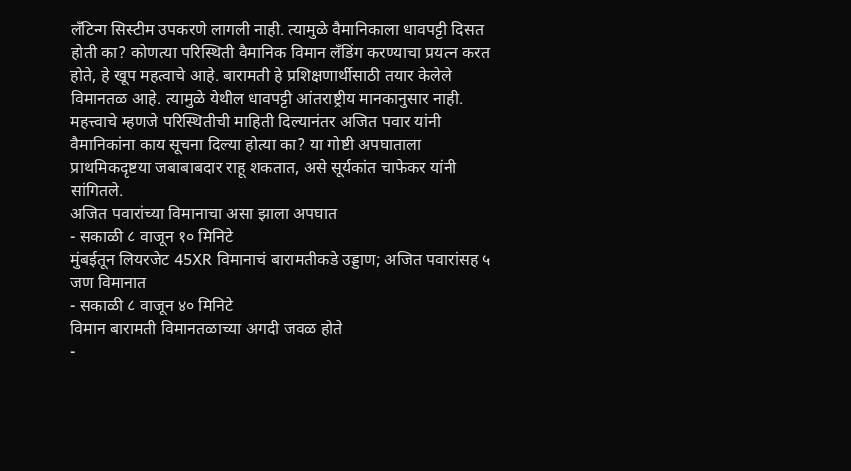लँटिन्ग सिस्टीम उपकरणे लागली नाही. त्यामुळे वैमानिकाला धावपट्टी दिसत होती का? कोणत्या परिस्थिती वैमानिक विमान लँडिंग करण्याचा प्रयत्न करत होते, हे खूप महत्वाचे आहे. बारामती हे प्रशिक्षणार्थीसाठी तयार केलेले विमानतळ आहे. त्यामुळे येथील धावपट्टी आंतराष्ट्रीय मानकानुसार नाही. महत्त्वाचे म्हणजे परिस्थितीची माहिती दिल्यानंतर अजित पवार यांनी वैमानिकांना काय सूचना दिल्या होत्या का? या गोष्टी अपघाताला प्राथमिकदृष्टया जबाबाबदार राहू शकतात, असे सूर्यकांत चाफेकर यांनी सांगितले.
अजित पवारांच्या विमानाचा असा झाला अपघात
- सकाळी ८ वाजून १० मिनिटे
मुंबईतून लियरजेट 45XR विमानाचं बारामतीकडे उड्डाण; अजित पवारांसह ५ जण विमानात
- सकाळी ८ वाजून ४० मिनिटे
विमान बारामती विमानतळाच्या अगदी जवळ होते
-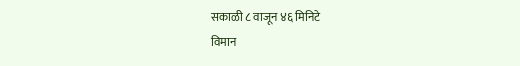सकाळी ८ वाजून ४६ मिनिटे
विमान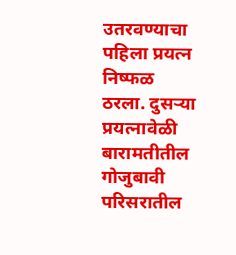उतरवण्याचा पहिला प्रयत्न निष्फळ ठरला. दुसऱ्या प्रयत्नावेळी बारामतीतील गोजुबावी परिसरातील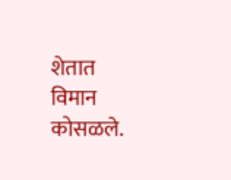शेतात विमान कोसळले.